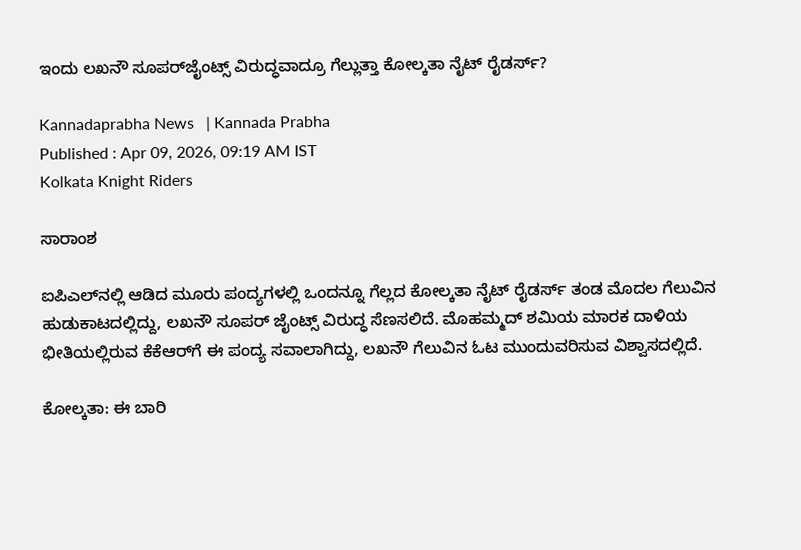ಇಂದು ಲಖನೌ ಸೂಪರ್‌ಜೈಂಟ್ಸ್ ವಿರುದ್ಧವಾದ್ರೂ ಗೆಲ್ಲುತ್ತಾ ಕೋಲ್ಕತಾ ನೈಟ್ ರೈಡರ್ಸ್‌?

Kannadaprabha News   | Kannada Prabha
Published : Apr 09, 2026, 09:19 AM IST
Kolkata Knight Riders

ಸಾರಾಂಶ

ಐಪಿಎಲ್‌ನಲ್ಲಿ ಆಡಿದ ಮೂರು ಪಂದ್ಯಗಳಲ್ಲಿ ಒಂದನ್ನೂ ಗೆಲ್ಲದ ಕೋಲ್ಕತಾ ನೈಟ್‌ ರೈಡರ್ಸ್‌ ತಂಡ ಮೊದಲ ಗೆಲುವಿನ ಹುಡುಕಾಟದಲ್ಲಿದ್ದು, ಲಖನೌ ಸೂಪರ್‌ ಜೈಂಟ್ಸ್‌ ವಿರುದ್ಧ ಸೆಣಸಲಿದೆ. ಮೊಹಮ್ಮದ್ ಶಮಿಯ ಮಾರಕ ದಾಳಿಯ ಭೀತಿಯಲ್ಲಿರುವ ಕೆಕೆಆರ್‌ಗೆ ಈ ಪಂದ್ಯ ಸವಾಲಾಗಿದ್ದು, ಲಖನೌ ಗೆಲುವಿನ ಓಟ ಮುಂದುವರಿಸುವ ವಿಶ್ವಾಸದಲ್ಲಿದೆ.

ಕೋಲ್ಕತಾ: ಈ ಬಾರಿ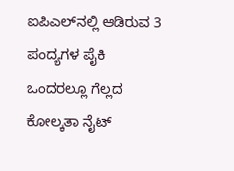ಐಪಿಎಲ್‌ನಲ್ಲಿ ಆಡಿರುವ 3 ಪಂದ್ಯಗಳ ಪೈಕಿ ಒಂದರಲ್ಲೂ ಗೆಲ್ಲದ ಕೋಲ್ಕತಾ ನೈಟ್‌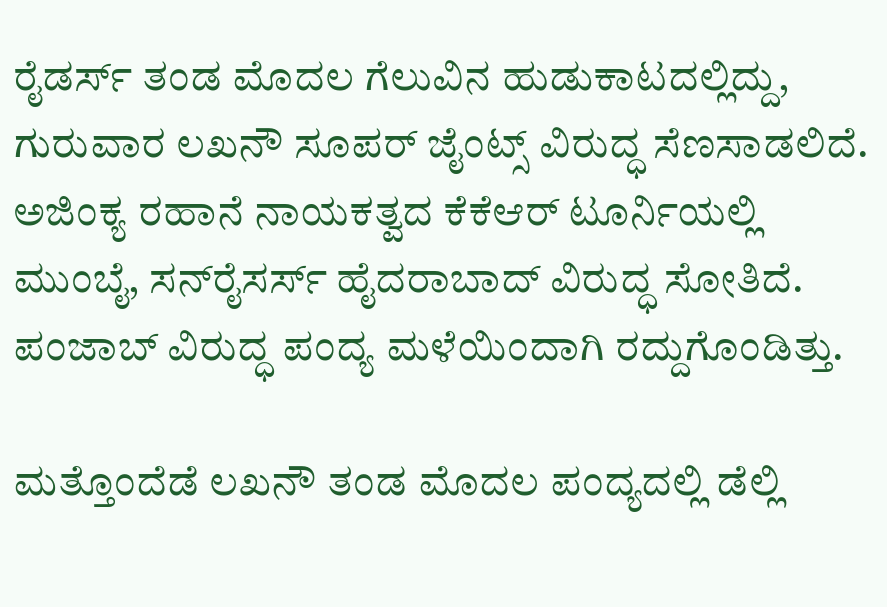ರೈಡರ್ಸ್‌ ತಂಡ ಮೊದಲ ಗೆಲುವಿನ ಹುಡುಕಾಟದಲ್ಲಿದ್ದು, ಗುರುವಾರ ಲಖನೌ ಸೂಪರ್‌ ಜೈಂಟ್ಸ್‌ ವಿರುದ್ಧ ಸೆಣಸಾಡಲಿದೆ. ಅಜಿಂಕ್ಯ ರಹಾನೆ ನಾಯಕತ್ವದ ಕೆಕೆಆರ್‌ ಟೂರ್ನಿಯಲ್ಲಿ ಮುಂಬೈ, ಸನ್‌ರೈಸರ್ಸ್‌ ಹೈದರಾಬಾದ್‌ ವಿರುದ್ಧ ಸೋತಿದೆ. ಪಂಜಾಬ್‌ ವಿರುದ್ಧ ಪಂದ್ಯ ಮಳೆಯಿಂದಾಗಿ ರದ್ದುಗೊಂಡಿತ್ತು.

ಮತ್ತೊಂದೆಡೆ ಲಖನೌ ತಂಡ ಮೊದಲ ಪಂದ್ಯದಲ್ಲಿ ಡೆಲ್ಲಿ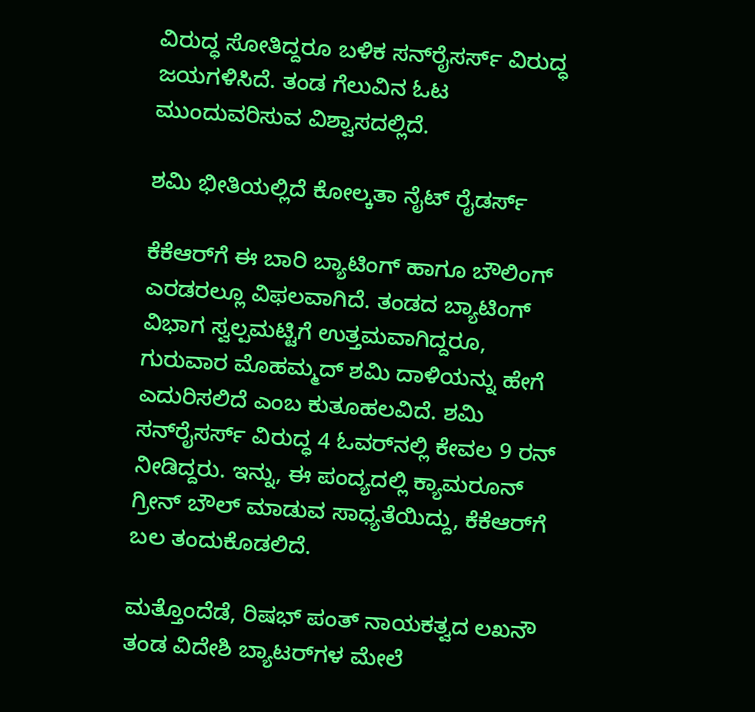ವಿರುದ್ಧ ಸೋತಿದ್ದರೂ ಬಳಿಕ ಸನ್‌ರೈಸರ್ಸ್‌ ವಿರುದ್ಧ ಜಯಗಳಿಸಿದೆ. ತಂಡ ಗೆಲುವಿನ ಓಟ ಮುಂದುವರಿಸುವ ವಿಶ್ವಾಸದಲ್ಲಿದೆ.

ಶಮಿ ಭೀತಿಯಲ್ಲಿದೆ ಕೋಲ್ಕತಾ ನೈಟ್ ರೈಡರ್ಸ್

ಕೆಕೆಆರ್‌ಗೆ ಈ ಬಾರಿ ಬ್ಯಾಟಿಂಗ್‌ ಹಾಗೂ ಬೌಲಿಂಗ್‌ ಎರಡರಲ್ಲೂ ವಿಫಲವಾಗಿದೆ. ತಂಡದ ಬ್ಯಾಟಿಂಗ್‌ ವಿಭಾಗ ಸ್ವಲ್ಪಮಟ್ಟಿಗೆ ಉತ್ತಮವಾಗಿದ್ದರೂ, ಗುರುವಾರ ಮೊಹಮ್ಮದ್‌ ಶಮಿ ದಾಳಿಯನ್ನು ಹೇಗೆ ಎದುರಿಸಲಿದೆ ಎಂಬ ಕುತೂಹಲವಿದೆ. ಶಮಿ ಸನ್‌ರೈಸರ್ಸ್‌ ವಿರುದ್ಧ 4 ಓವರ್‌ನಲ್ಲಿ ಕೇವಲ 9 ರನ್‌ ನೀಡಿದ್ದರು. ಇನ್ನು, ಈ ಪಂದ್ಯದಲ್ಲಿ ಕ್ಯಾಮರೂನ್‌ ಗ್ರೀನ್‌ ಬೌಲ್‌ ಮಾಡುವ ಸಾಧ್ಯತೆಯಿದ್ದು, ಕೆಕೆಆರ್‌ಗೆ ಬಲ ತಂದುಕೊಡಲಿದೆ.

ಮತ್ತೊಂದೆಡೆ, ರಿಷಭ್‌ ಪಂತ್‌ ನಾಯಕತ್ವದ ಲಖನೌ ತಂಡ ವಿದೇಶಿ ಬ್ಯಾಟರ್‌ಗಳ ಮೇಲೆ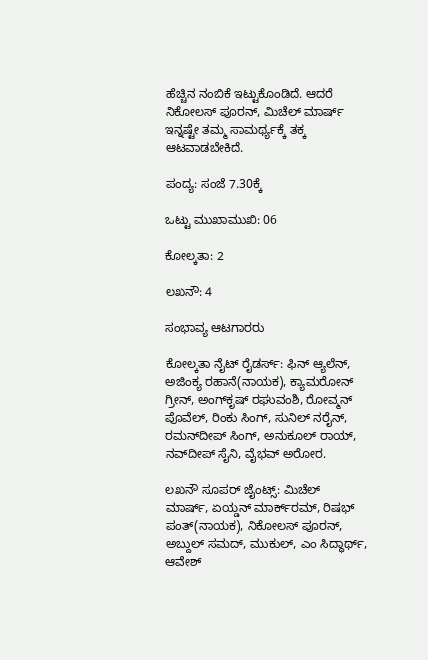ಹೆಚ್ಚಿನ ನಂಬಿಕೆ ಇಟ್ಟುಕೊಂಡಿದೆ. ಆದರೆ ನಿಕೋಲಸ್‌ ಪೂರನ್‌, ಮಿಚೆಲ್‌ ಮಾರ್ಷ್‌ ಇನ್ನಷ್ಟೇ ತಮ್ಮ ಸಾಮರ್ಥ್ಯಕ್ಕೆ ತಕ್ಕ ಆಟವಾಡಬೇಕಿದೆ.

ಪಂದ್ಯ: ಸಂಜೆ 7.30ಕ್ಕೆ

ಒಟ್ಟು ಮುಖಾಮುಖಿ: 06

ಕೋಲ್ಕತಾ: 2

ಲಖನೌ: 4

ಸಂಭಾವ್ಯ ಆಟಗಾರರು

ಕೋಲ್ಕತಾ ನೈಟ್ ರೈಡರ್ಸ್: ಫಿನ್‌ ಆ್ಯಲೆನ್‌, ಅಜಿಂಕ್ಯ ರಹಾನೆ(ನಾಯಕ), ಕ್ಯಾಮರೋನ್ ಗ್ರೀನ್‌, ಅಂಗ್‌ಕೃಷ್ ರಘುವಂಶಿ, ರೋವ್ಮನ್ ಪೊವೆಲ್‌, ರಿಂಕು ಸಿಂಗ್‌, ಸುನಿಲ್ ನರೈನ್‌, ರಮನ್‌ದೀಪ್ ಸಿಂಗ್, ಅನುಕೂಲ್‌ ರಾಯ್, ನವ್‌ದೀಪ್‌ ಸೈನಿ, ವೈಭವ್‌ ಅರೋರ.

ಲಖನೌ ಸೂಪರ್ ಜೈಂಟ್ಸ್: ಮಿಚೆಲ್ ಮಾರ್ಷ್‌, ಏಯ್ಡನ್ ಮಾರ್ಕ್‌ರಮ್‌, ರಿಷಭ್‌ ಪಂತ್(ನಾಯಕ), ನಿಕೋಲಸ್ ಪೂರನ್‌, ಅಬ್ದುಲ್ ಸಮದ್‌, ಮುಕುಲ್‌, ಎಂ ಸಿದ್ಧಾರ್ಥ್‌, ಆವೇಶ್‌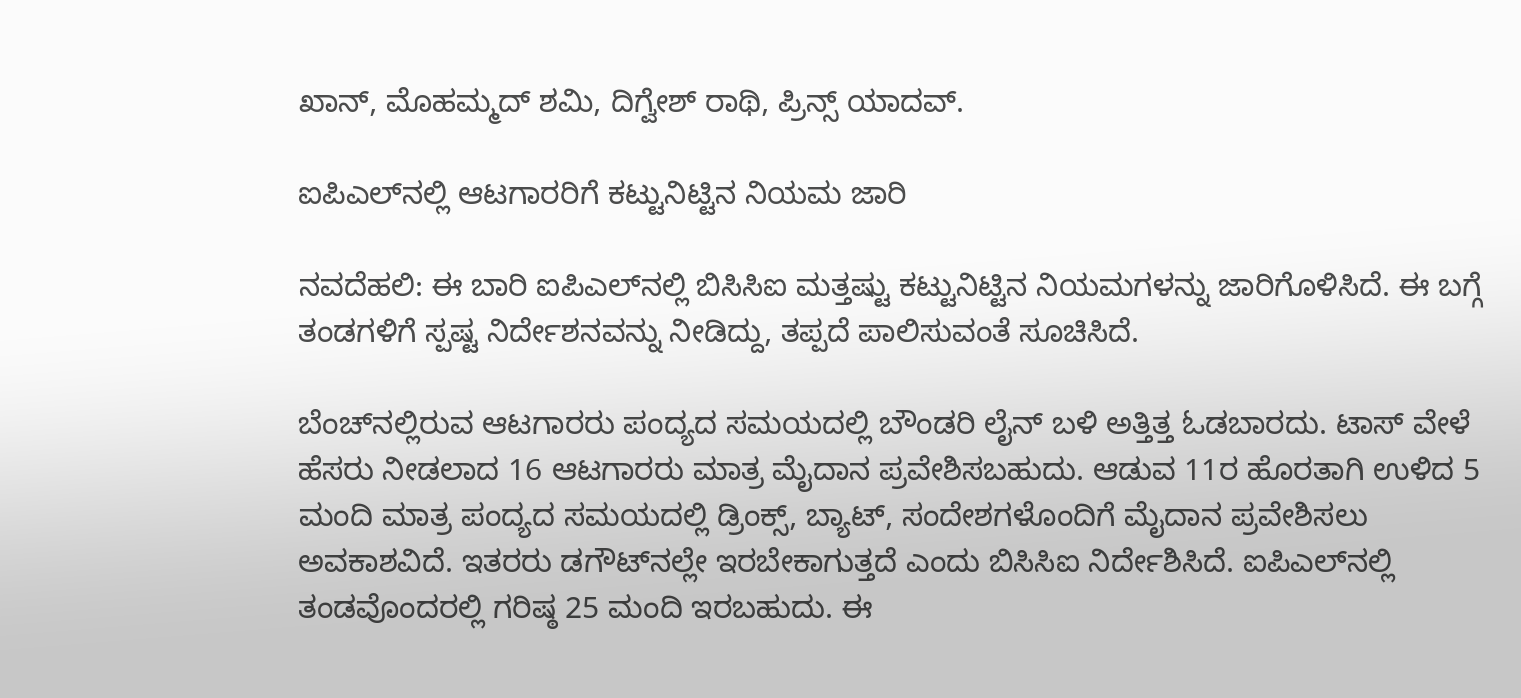ಖಾನ್‌, ಮೊಹಮ್ಮದ್ ಶಮಿ, ದಿಗ್ವೇಶ್‌ ರಾಥಿ, ಪ್ರಿನ್ಸ್‌ ಯಾದವ್‌.

ಐಪಿಎಲ್‌ನಲ್ಲಿ ಆಟಗಾರರಿಗೆ ಕಟ್ಟುನಿಟ್ಟಿನ ನಿಯಮ ಜಾರಿ

ನವದೆಹಲಿ: ಈ ಬಾರಿ ಐಪಿಎಲ್‌ನಲ್ಲಿ ಬಿಸಿಸಿಐ ಮತ್ತಷ್ಟು ಕಟ್ಟುನಿಟ್ಟಿನ ನಿಯಮಗಳನ್ನು ಜಾರಿಗೊಳಿಸಿದೆ. ಈ ಬಗ್ಗೆ ತಂಡಗಳಿಗೆ ಸ್ಪಷ್ಟ ನಿರ್ದೇಶನವನ್ನು ನೀಡಿದ್ದು, ತಪ್ಪದೆ ಪಾಲಿಸುವಂತೆ ಸೂಚಿಸಿದೆ.

ಬೆಂಚ್‌ನಲ್ಲಿರುವ ಆಟಗಾರರು ಪಂದ್ಯದ ಸಮಯದಲ್ಲಿ ಬೌಂಡರಿ ಲೈನ್‌ ಬಳಿ ಅತ್ತಿತ್ತ ಓಡಬಾರದು. ಟಾಸ್‌ ವೇಳೆ ಹೆಸರು ನೀಡಲಾದ 16 ಆಟಗಾರರು ಮಾತ್ರ ಮೈದಾನ ಪ್ರವೇಶಿಸಬಹುದು. ಆಡುವ 11ರ ಹೊರತಾಗಿ ಉಳಿದ 5 ಮಂದಿ ಮಾತ್ರ ಪಂದ್ಯದ ಸಮಯದಲ್ಲಿ ಡ್ರಿಂಕ್ಸ್‌, ಬ್ಯಾಟ್‌, ಸಂದೇಶಗಳೊಂದಿಗೆ ಮೈದಾನ ಪ್ರವೇಶಿಸಲು ಅವಕಾಶವಿದೆ. ಇತರರು ಡಗೌಟ್‌ನಲ್ಲೇ ಇರಬೇಕಾಗುತ್ತದೆ ಎಂದು ಬಿಸಿಸಿಐ ನಿರ್ದೇಶಿಸಿದೆ. ಐಪಿಎಲ್‌ನಲ್ಲಿ ತಂಡವೊಂದರಲ್ಲಿ ಗರಿಷ್ಠ 25 ಮಂದಿ ಇರಬಹುದು. ಈ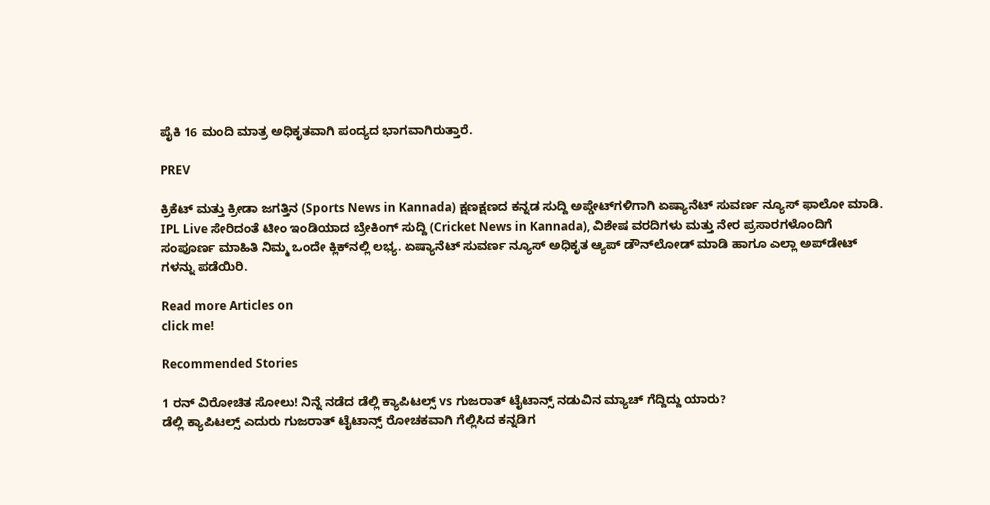ಪೈಕಿ 16 ಮಂದಿ ಮಾತ್ರ ಅಧಿಕೃತವಾಗಿ ಪಂದ್ಯದ ಭಾಗವಾಗಿರುತ್ತಾರೆ.

PREV

ಕ್ರಿಕೆಟ್ ಮತ್ತು ಕ್ರೀಡಾ ಜಗತ್ತಿನ (Sports News in Kannada) ಕ್ಷಣಕ್ಷಣದ ಕನ್ನಡ ಸುದ್ದಿ ಅಪ್ಡೇಟ್‌ಗಳಿಗಾಗಿ ಏಷ್ಯಾನೆಟ್ ಸುವರ್ಣ ನ್ಯೂಸ್‌ ಫಾಲೋ ಮಾಡಿ. IPL Live ಸೇರಿದಂತೆ ಟೀಂ ಇಂಡಿಯಾದ ಬ್ರೇಕಿಂಗ್ ಸುದ್ದಿ (Cricket News in Kannada), ವಿಶೇಷ ವರದಿಗಳು ಮತ್ತು ನೇರ ಪ್ರಸಾರಗಳೊಂದಿಗೆ ಸಂಪೂರ್ಣ ಮಾಹಿತಿ ನಿಮ್ಮ ಒಂದೇ ಕ್ಲಿಕ್‌ನಲ್ಲಿ ಲಭ್ಯ. ಏಷ್ಯಾನೆಟ್ ಸುವರ್ಣ ನ್ಯೂಸ್ ಅಧಿಕೃತ ಆ್ಯಪ್ ಡೌನ್‌ಲೋಡ್ ಮಾಡಿ ಹಾಗೂ ಎಲ್ಲಾ ಅಪ್‌ಡೇಟ್ ಗಳನ್ನು ಪಡೆಯಿರಿ.

Read more Articles on
click me!

Recommended Stories

1 ರನ್ ವಿರೋಚಿತ ಸೋಲು! ನಿನ್ನೆ ನಡೆದ ಡೆಲ್ಲಿ ಕ್ಯಾಪಿಟಲ್ಸ್ vs ಗುಜರಾತ್ ಟೈಟಾನ್ಸ್ ನಡುವಿನ ಮ್ಯಾಚ್ ಗೆದ್ದಿದ್ದು ಯಾರು?
ಡೆಲ್ಲಿ ಕ್ಯಾಪಿಟಲ್ಸ್ ಎದುರು ಗುಜರಾತ್ ಟೈಟಾನ್ಸ್ ರೋಚಕವಾಗಿ ಗೆಲ್ಲಿಸಿದ ಕನ್ನಡಿಗ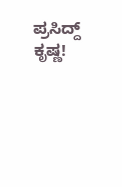ಪ್ರಸಿದ್ದ್ ಕೃಷ್ಣ!